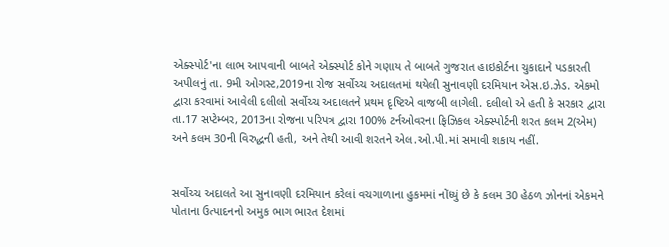એક્સ્પોર્ટ'ના લાભ આપવાની બાબતે એક્સ્પોર્ટ કોને ગણાય તે બાબતે ગુજરાત હાઇકોર્ટના ચુકાદાને પડકારતી અપીલનું તા. 9મી ઓગસ્ટ,2019ના રોજ સર્વોચ્ચ અદાલતમાં થયેલી સુનાવણી દરમિયાન એસ.ઇ.ઝેડ. એકમો દ્વારા કરવામાં આવેલી દલીલો સર્વોચ્ચ અદાલતને પ્રથમ દૃષ્ટિએ વાજબી લાગેલી. દલીલો એ હતી કે સરકાર દ્વારા તા.17 સપ્ટેમ્બર, 2013ના રોજના પરિપત્ર દ્વારા 100% ટર્નઓવરના ફિઝિકલ એક્સ્પોર્ટની શરત કલમ 2(એમ) અને કલમ 30ની વિરુદ્ધની હતી, અને તેથી આવી શરતને એલ.ઓ.પી.માં સમાવી શકાય નહીં.


સર્વોચ્ચ અદાલતે આ સુનાવણી દરમિયાન કરેલાં વચગાળાના હુકમમાં નોંધ્યું છે કે કલમ 30 હેઠળ ઝોનનાં એકમને પોતાના ઉત્પાદનનો અમુક ભાગ ભારત દેશમાં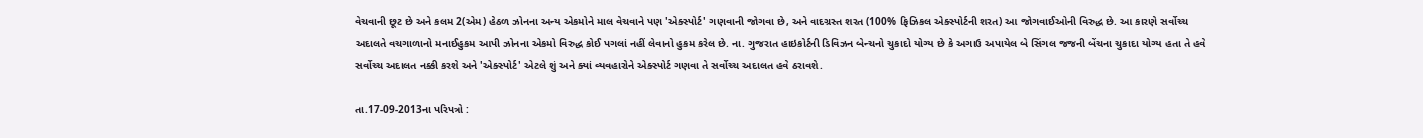વેચવાની છૂટ છે અને કલમ 2(એમ) હેઠળ ઝોનના અન્ય એકમોને માલ વેચવાને પણ 'એક્સ્પોર્ટ' ગણવાની જોગવા છે, અને વાદગ્રસ્ત શરત (100% ફિઝિકલ એક્સ્પોર્ટની શરત) આ જોગવાઈઓની વિરુદ્ધ છે. આ કારણે સર્વોચ્ચ અદાલતે વચગાળાનો મનાઈહુકમ આપી ઝોનના એકમો વિરુદ્ધ કોઈ પગલાં નહીં લેવાનો હુકમ કરેલ છે. ના. ગુજરાત હાઇકોર્ટની ડિવિઝન બેન્ચનો ચુકાદો યોગ્ય છે કે અગાઉ અપાયેલ બે સિંગલ જજની બેંચના ચુકાદા યોગ્ય હતા તે હવે સર્વોચ્ચ અદાલત નક્કી કરશે અને 'એક્સ્પોર્ટ' એટલે શું અને ક્યાં વ્યવહારોને એક્સ્પોર્ટ ગણવા તે સર્વોચ્ચ અદાલત હવે ઠરાવશે.

તા.17-09-2013ના પરિપત્રો :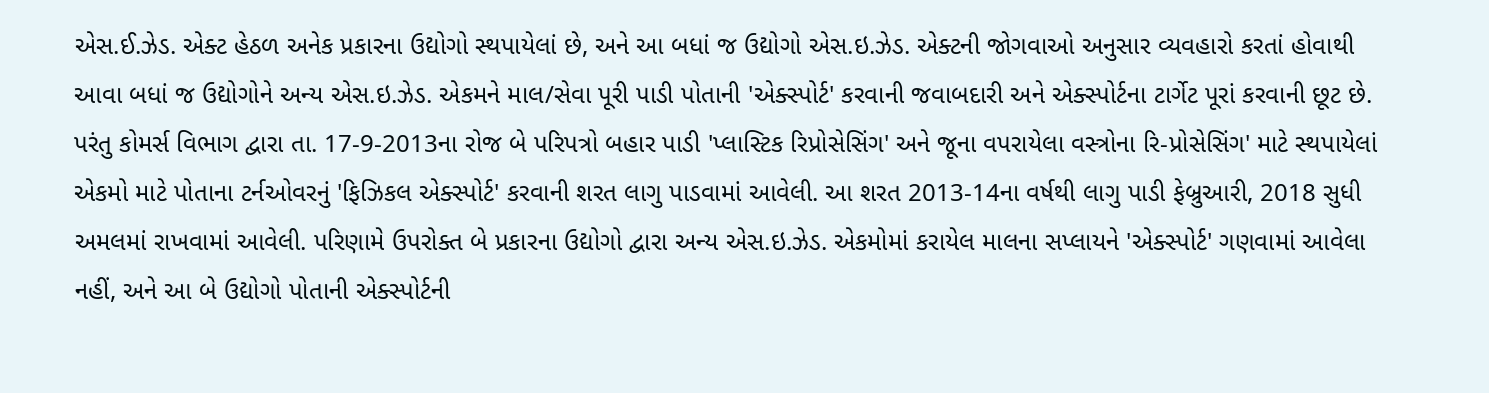એસ.ઈ.ઝેડ. એક્ટ હેઠળ અનેક પ્રકારના ઉદ્યોગો સ્થપાયેલાં છે, અને આ બધાં જ ઉદ્યોગો એસ.ઇ.ઝેડ. એક્ટની જોગવાઓ અનુસાર વ્યવહારો કરતાં હોવાથી આવા બધાં જ ઉદ્યોગોને અન્ય એસ.ઇ.ઝેડ. એકમને માલ/સેવા પૂરી પાડી પોતાની 'એક્સ્પોર્ટ' કરવાની જવાબદારી અને એક્સ્પોર્ટના ટાર્ગેટ પૂરાં કરવાની છૂટ છે. પરંતુ કોમર્સ વિભાગ દ્વારા તા. 17-9-2013ના રોજ બે પરિપત્રો બહાર પાડી 'પ્લાસ્ટિક રિપ્રોસેસિંગ' અને જૂના વપરાયેલા વસ્ત્રોના રિ-પ્રોસેસિંગ' માટે સ્થપાયેલાં એકમો માટે પોતાના ટર્નઓવરનું 'ફિઝિકલ એક્સ્પોર્ટ' કરવાની શરત લાગુ પાડવામાં આવેલી. આ શરત 2013-14ના વર્ષથી લાગુ પાડી ફેબ્રુઆરી, 2018 સુધી અમલમાં રાખવામાં આવેલી. પરિણામે ઉપરોક્ત બે પ્રકારના ઉદ્યોગો દ્વારા અન્ય એસ.ઇ.ઝેડ. એકમોમાં કરાયેલ માલના સપ્લાયને 'એક્સ્પોર્ટ' ગણવામાં આવેલા નહીં, અને આ બે ઉદ્યોગો પોતાની એક્સ્પોર્ટની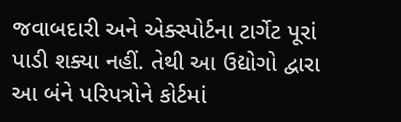જવાબદારી અને એક્સ્પોર્ટના ટાર્ગેટ પૂરાં પાડી શક્યા નહીં. તેથી આ ઉદ્યોગો દ્વારા આ બંને પરિપત્રોને કોર્ટમાં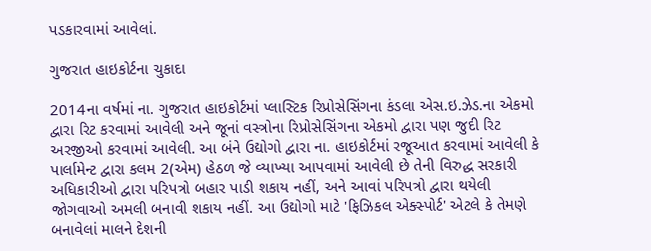પડકારવામાં આવેલાં.

ગુજરાત હાઇકોર્ટના ચુકાદા

2014ના વર્ષમાં ના. ગુજરાત હાઇકોર્ટમાં પ્લાસ્ટિક રિપ્રોસેસિંગના કંડલા એસ.ઇ.ઝેડ.ના એકમો દ્વારા રિટ કરવામાં આવેલી અને જૂનાં વસ્ત્રોના રિપ્રોસેસિંગના એકમો દ્વારા પણ જુદી રિટ અરજીઓ કરવામાં આવેલી. આ બંને ઉદ્યોગો દ્વારા ના. હાઇકોર્ટમાં રજૂઆત કરવામાં આવેલી કે પાર્લામેન્ટ દ્વારા કલમ 2(એમ) હેઠળ જે વ્યાખ્યા આપવામાં આવેલી છે તેની વિરુદ્ધ સરકારી અધિકારીઓ દ્વારા પરિપત્રો બહાર પાડી શકાય નહીં, અને આવાં પરિપત્રો દ્વારા થયેલી જોગવાઓ અમલી બનાવી શકાય નહીં. આ ઉદ્યોગો માટે 'ફિઝિકલ એક્સ્પોર્ટ' એટલે કે તેમણે બનાવેલાં માલને દેશની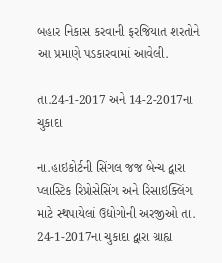બહાર નિકાસ કરવાની ફરજિયાત શરતોને આ પ્રમાણે પડકારવામાં આવેલી.

તા.24-1-2017 અને 14-2-2017ના ચુકાદા

ના.હાઇકોર્ટની સિંગલ જજ બેન્ચ દ્વારા પ્લાસ્ટિક રિપ્રોસેસિંગ અને રિસાઇક્લિંગ માટે સ્થપાયેલાં ઉદ્યોગોની અરજીઓ તા. 24-1-2017ના ચુકાદા દ્વારા ગ્રાહ્ય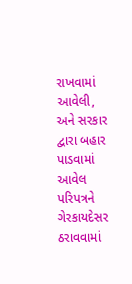રાખવામાં આવેલી, અને સરકાર દ્વારા બહાર પાડવામાં આવેલ પરિપત્રને ગેરકાયદેસર ઠરાવવામાં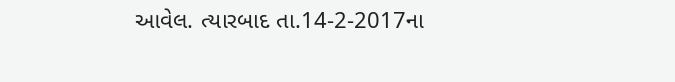આવેલ. ત્યારબાદ તા.14-2-2017ના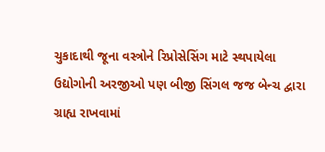ચુકાદાથી જૂના વસ્ત્રોને રિપ્રોસેસિંગ માટે સ્થપાયેલા ઉદ્યોગોની અરજીઓ પણ બીજી સિંગલ જજ બેન્ચ દ્વારા ગ્રાહ્ય રાખવામાં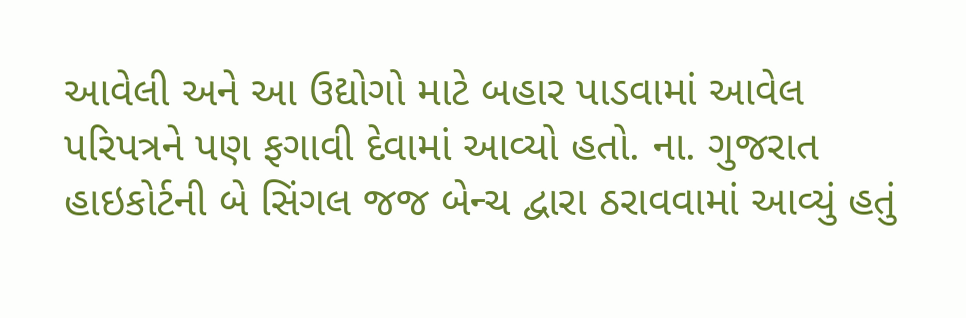આવેલી અને આ ઉદ્યોગો માટે બહાર પાડવામાં આવેલ પરિપત્રને પણ ફગાવી દેવામાં આવ્યો હતો. ના. ગુજરાત હાઇકોર્ટની બે સિંગલ જજ બેન્ચ દ્વારા ઠરાવવામાં આવ્યું હતું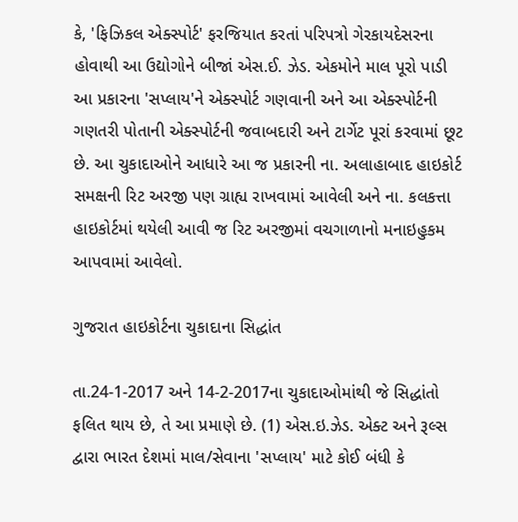કે, 'ફિઝિકલ એક્સ્પોર્ટ' ફરજિયાત કરતાં પરિપત્રો ગેરકાયદેસરના હોવાથી આ ઉદ્યોગોને બીજાં એસ.ઈ. ઝેડ. એકમોને માલ પૂરો પાડી આ પ્રકારના 'સપ્લાય'ને એક્સ્પોર્ટ ગણવાની અને આ એક્સ્પોર્ટની ગણતરી પોતાની એક્સ્પોર્ટની જવાબદારી અને ટાર્ગેટ પૂરાં કરવામાં છૂટ છે. આ ચુકાદાઓને આધારે આ જ પ્રકારની ના. અલાહાબાદ હાઇકોર્ટ સમક્ષની રિટ અરજી પણ ગ્રાહ્ય રાખવામાં આવેલી અને ના. કલકત્તા હાઇકોર્ટમાં થયેલી આવી જ રિટ અરજીમાં વચગાળાનો મનાઇહુકમ આપવામાં આવેલો.

ગુજરાત હાઇકોર્ટના ચુકાદાના સિદ્ધાંત

તા.24-1-2017 અને 14-2-2017ના ચુકાદાઓમાંથી જે સિદ્ધાંતો ફલિત થાય છે, તે આ પ્રમાણે છે. (1) એસ.ઇ.ઝેડ. એક્ટ અને રૂલ્સ દ્વારા ભારત દેશમાં માલ/સેવાના 'સપ્લાય' માટે કોઈ બંધી કે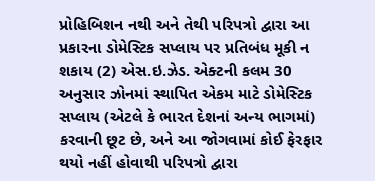પ્રોહિબિશન નથી અને તેથી પરિપત્રો દ્વારા આ પ્રકારના ડોમેસ્ટિક સપ્લાય પર પ્રતિબંધ મૂકી ન શકાય (2) એસ.ઇ.ઝેડ. એક્ટની કલમ 30 અનુસાર ઝોનમાં સ્થાપિત એકમ માટે ડોમેસ્ટિક સપ્લાય (એટલે કે ભારત દેશનાં અન્ય ભાગમાં) કરવાની છૂટ છે, અને આ જોગવામાં કોઈ ફેરફાર થયો નહીં હોવાથી પરિપત્રો દ્વારા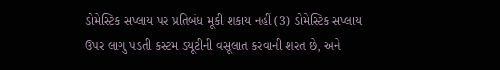ડોમેસ્ટિક સપ્લાય પર પ્રતિબંધ મૂકી શકાય નહીં (3) ડોમેસ્ટિક સપ્લાય ઉપર લાગુ પડતી કસ્ટમ ડયૂટીની વસૂલાત કરવાની શરત છે, અને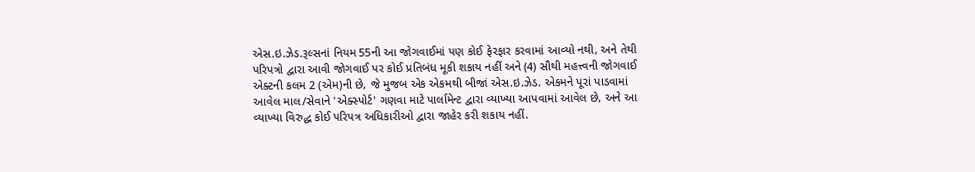એસ.ઇ.ઝેડ.રૂલ્સનાં નિયમ 55ની આ જોગવાઈમાં પણ કોઈ ફેરફાર કરવામાં આવ્યો નથી, અને તેથી પરિપત્રો દ્વારા આવી જોગવાઈ પર કોઈ પ્રતિબંધ મૂકી શકાય નહીં અને (4) સૌથી મહત્ત્વની જોગવાઈ એક્ટની કલમ 2 (એમ)ની છે, જે મુજબ એક એકમથી બીજાં એસ.ઇ.ઝેડ. એકમને પૂરાં પાડવામાં આવેલ માલ/સેવાને 'એક્સ્પોર્ટ' ગણવા માટે પાર્લામેન્ટ દ્વારા વ્યાખ્યા આપવામાં આવેલ છે, અને આ વ્યાખ્યા વિરુદ્ધ કોઈ પરિપત્ર અધિકારીઓ દ્વારા જાહેર કરી શકાય નહીં.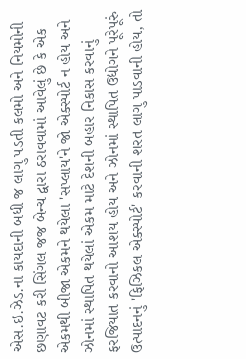એસ.ઇ.ઝેડ.ના કાયદાની બધી જ લાગુ પડતી કલમો અને નિયમોની છણાવટ કરી સિંગલ જજ બેન્ચ દ્વારા ઠરાવવામાં આવેલું છે કે એક એકમથી બીજા એકમને થયેલા 'સપ્લાય'ને જો એક્સ્પોર્ટ ન હોય અને ઝોનમાં સ્થાપિત થયેલાં એકમ માટે દેશની બહાર નિકાસ કરવાનું ફરજિયાત કરવાનો આશય હોય અને ઝોનમાં સ્થાપિત ઉદ્યોગને પૂરેપૂરું ઉત્પાદનનું 'ફિઝિકલ એક્સ્પોર્ટ' કરવાની શરત લાગુ પાડવાની હોય, તો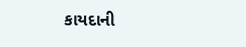કાયદાની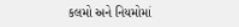કલમો અને નિયમોમાં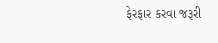ફેરફાર કરવા જરૂરી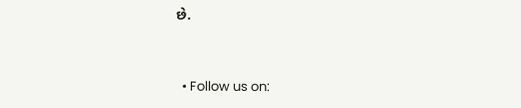છે.


  • Follow us on: